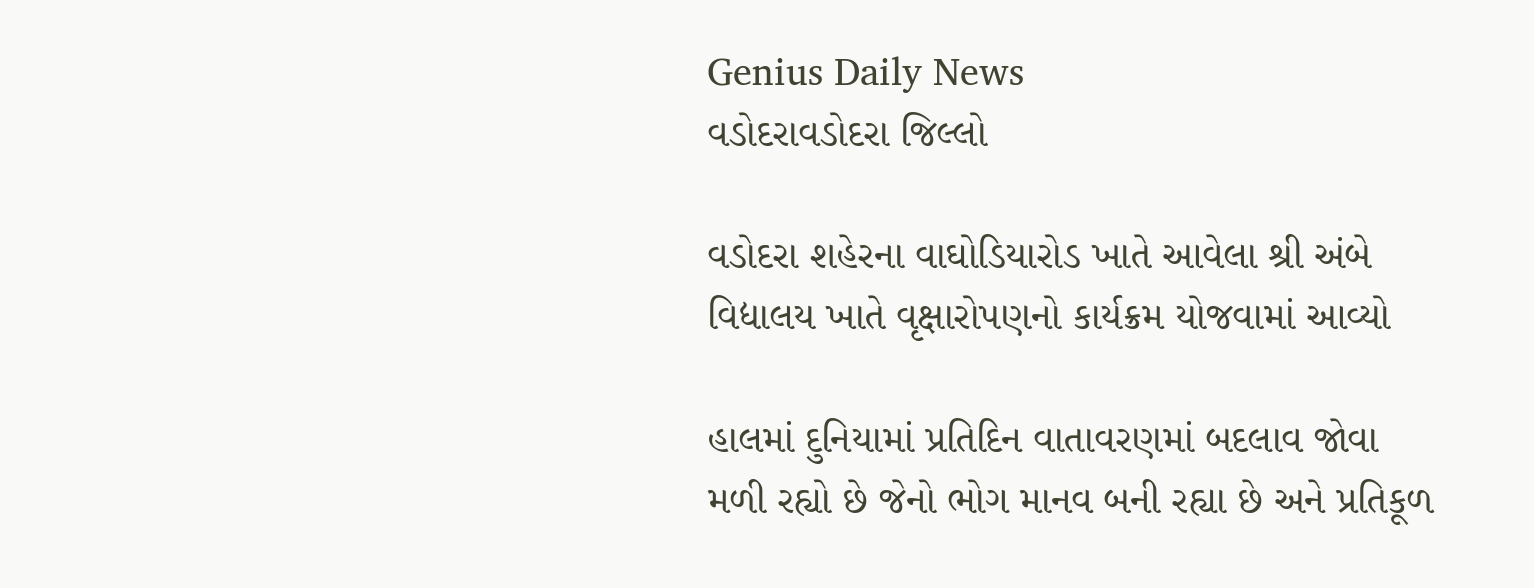Genius Daily News
વડોદરાવડોદરા જિલ્લો

વડોદરા શહેરના વાઘોડિયારોડ ખાતે આવેલા શ્રી અંબે વિદ્યાલય ખાતે વૃક્ષારોપણનો કાર્યક્રમ યોજવામાં આવ્યો

હાલમાં દુનિયામાં પ્રતિદિન વાતાવરણમાં બદલાવ જોવા મળી રહ્યો છે જેનો ભોગ માનવ બની રહ્યા છે અને પ્રતિકૂળ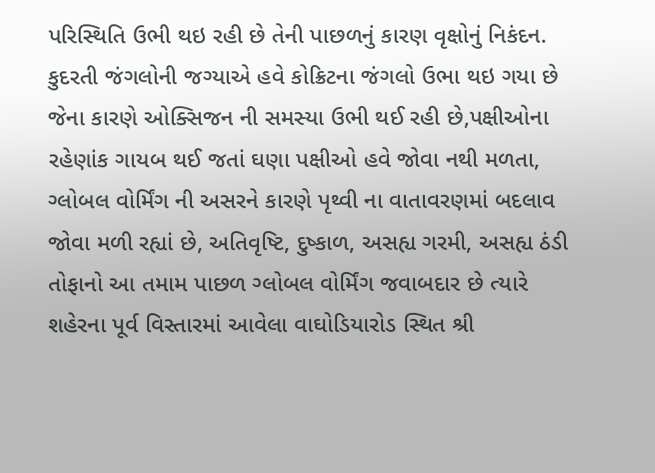પરિસ્થિતિ ઉભી થઇ રહી છે તેની પાછળનું કારણ વૃક્ષોનું નિકંદન. કુદરતી જંગલોની જગ્યાએ હવે કોક્રિટના જંગલો ઉભા થઇ ગયા છે જેના કારણે ઓક્સિજન ની સમસ્યા ઉભી થઈ રહી છે,પક્ષીઓના રહેણાંક ગાયબ થઈ જતાં ઘણા પક્ષીઓ હવે જોવા નથી મળતા, ગ્લોબલ વોર્મિંગ ની અસરને કારણે પૃથ્વી ના વાતાવરણમાં બદલાવ જોવા મળી રહ્યાં છે, અતિવૃષ્ટિ, દુષ્કાળ, અસહ્ય ગરમી, અસહ્ય ઠંડી તોફાનો આ તમામ પાછળ ગ્લોબલ વોર્મિંગ જવાબદાર છે ત્યારે શહેરના પૂર્વ વિસ્તારમાં આવેલા વાઘોડિયારોડ સ્થિત શ્રી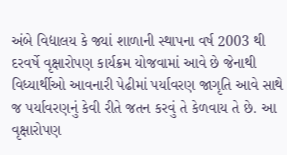અંબે વિદ્યાલય કે જ્યાં શાળાની સ્થાપના વર્ષ 2003 થી દરવર્ષે વૃક્ષારોપણ કાર્યક્રમ યોજવામાં આવે છે જેનાથી વિધ્યાર્થીઓ આવનારી પેઢીમાં પર્યાવરણ જાગૃતિ આવે સાથે જ પર્યાવરણનું કેવી રીતે જતન કરવું તે કેળવાય તે છે. આ વૃક્ષારોપણ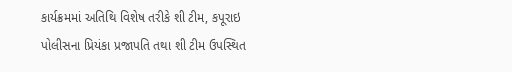કાર્યક્રમમાં અતિથિ વિશેષ તરીકે શી ટીમ, કપૂરાઇ પોલીસના પ્રિયંકા પ્રજાપતિ તથા શી ટીમ ઉપસ્થિત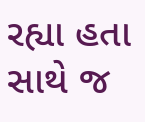રહ્યા હતા સાથે જ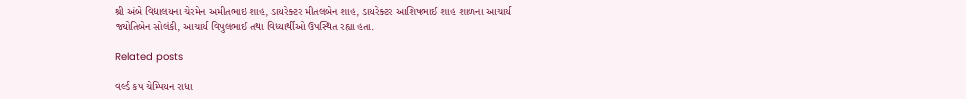શ્રી અંબે વિદ્યાલયના ચેરમેન અમીતભાઇ શાહ, ડાયરેક્ટર મીતલબેન શાહ, ડાયરેક્ટર આશિષભાઈ શાહ શાળના આચાર્ય જ્યોતિબેન સોલંકી, આચાર્ય વિપુલભાઈ તથા વિધ્યાર્થીઓ ઉપસ્થિત રહ્યા હતા.

Related posts

વર્લ્ડ કપ ચેમ્પિયન રાધા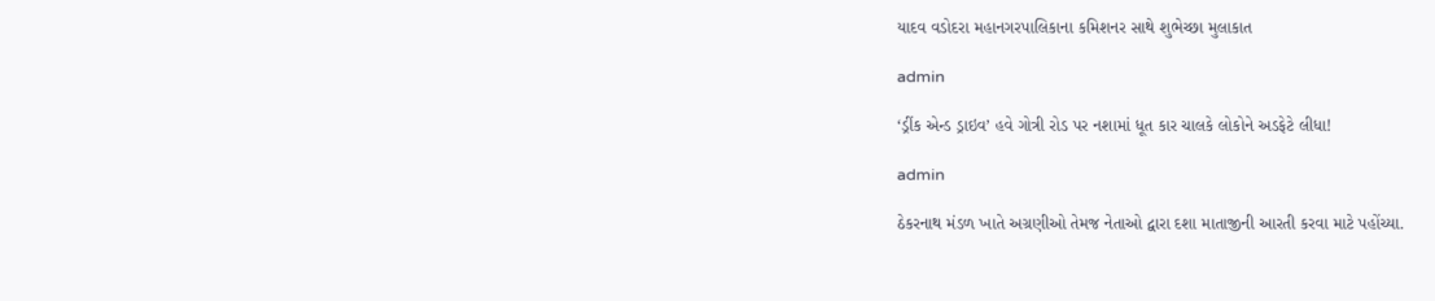યાદવ વડોદરા મહાનગરપાલિકાના કમિશનર સાથે શુભેચ્છા મુલાકાત

admin

‘ડ્રીંક એન્ડ ડ્રાઇવ’ હવે ગોત્રી રોડ પર નશામાં ધૂત કાર ચાલકે લોકોને અડફેટે લીધા!

admin

ઠેકરનાથ મંડળ ખાતે અગ્રણીઓ તેમજ નેતાઓ દ્વારા દશા માતાજીની આરતી કરવા માટે પહોંચ્યા.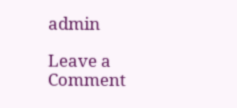admin

Leave a Comment